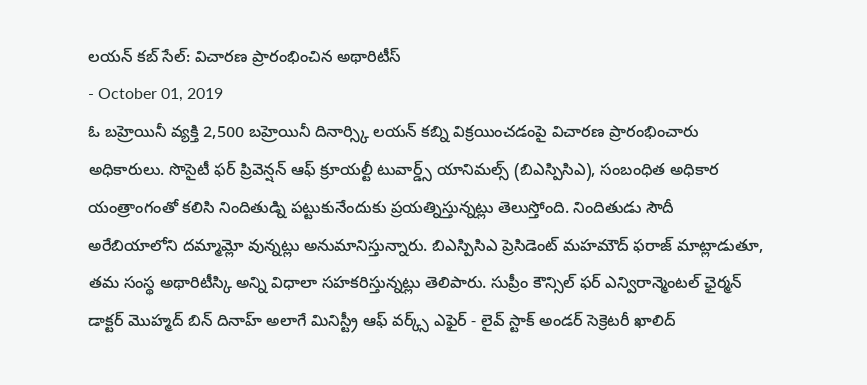లయన్ కబ్ సేల్: విచారణ ప్రారంభించిన అథారిటీస్
- October 01, 2019
ఓ బహ్రెయినీ వ్యక్తి 2,500 బహ్రెయినీ దినార్స్కి లయన్ కబ్ని విక్రయించడంపై విచారణ ప్రారంభించారు అధికారులు. సొసైటీ ఫర్ ప్రివెన్షన్ ఆఫ్ క్రూయల్టీ టువార్డ్స్ యానిమల్స్ (బిఎస్పిసిఎ), సంబంధిత అధికార యంత్రాంగంతో కలిసి నిందితుడ్ని పట్టుకునేందుకు ప్రయత్నిస్తున్నట్లు తెలుస్తోంది. నిందితుడు సౌదీ అరేబియాలోని దమ్మామ్లో వున్నట్లు అనుమానిస్తున్నారు. బిఎస్పిసిఎ ప్రెసిడెంట్ మహమౌద్ ఫరాజ్ మాట్లాడుతూ, తమ సంస్థ అథారిటీస్కి అన్ని విధాలా సహకరిస్తున్నట్లు తెలిపారు. సుప్రీం కౌన్సిల్ ఫర్ ఎన్విరాన్మెంటల్ ఛైర్మన్ డాక్టర్ మొహ్మద్ బిన్ దినాహ్ అలాగే మినిస్ట్రీ ఆఫ్ వర్క్స్ ఎఫైర్ - లైవ్ స్టాక్ అండర్ సెక్రెటరీ ఖాలిద్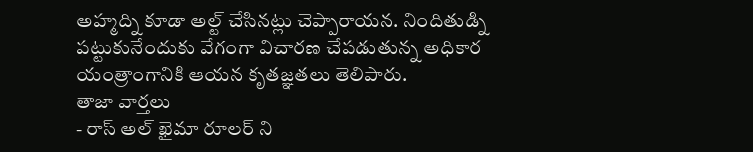అహ్మద్ని కూడా అల్ట్ చేసినట్లు చెప్పారాయన. నిందితుడ్ని పట్టుకునేందుకు వేగంగా విచారణ చేపడుతున్న అధికార యంత్రాంగానికి ఆయన కృతజ్ఞతలు తెలిపారు.
తాజా వార్తలు
- రాస్ అల్ ఖైమా రూలర్ ని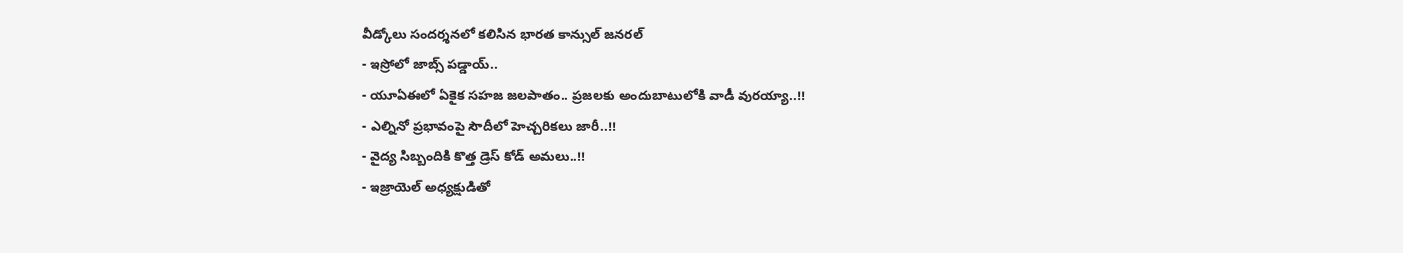వీడ్కోలు సందర్శనలో కలిసిన భారత కాన్సుల్ జనరల్
- ఇస్రోలో జాబ్స్ పడ్డాయ్..
- యూఏఈలో ఏకైక సహజ జలపాతం.. ప్రజలకు అందుబాటులోకి వాడీ వురయ్యా..!!
- ఎల్నినో ప్రభావంపై సౌదీలో హెచ్చరికలు జారీ..!!
- వైద్య సిబ్బందికి కొత్త డ్రెస్ కోడ్ అమలు..!!
- ఇజ్రాయెల్ అధ్యక్షుడితో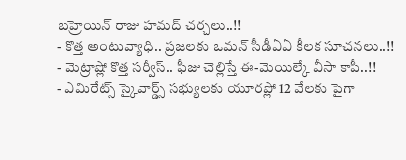బహ్రెయిన్ రాజు హమద్ చర్చలు..!!
- కొత్త అంటువ్యాధి.. ప్రజలకు ఒమన్ సీడీఏఏ కీలక సూచనలు..!!
- మెట్రాష్లో కొత్త సర్వీస్.. ఫీజు చెల్లిస్తే ఈ-మెయిల్కే వీసా కాపీ..!!
- ఎమిరేట్స్ స్కైవార్డ్స్ సభ్యులకు యూరప్లో 12 వేలకు పైగా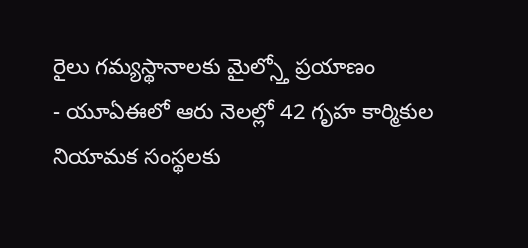రైలు గమ్యస్థానాలకు మైల్స్తో ప్రయాణం
- యూఏఈలో ఆరు నెలల్లో 42 గృహ కార్మికుల నియామక సంస్థలకు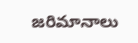జరిమానాలు